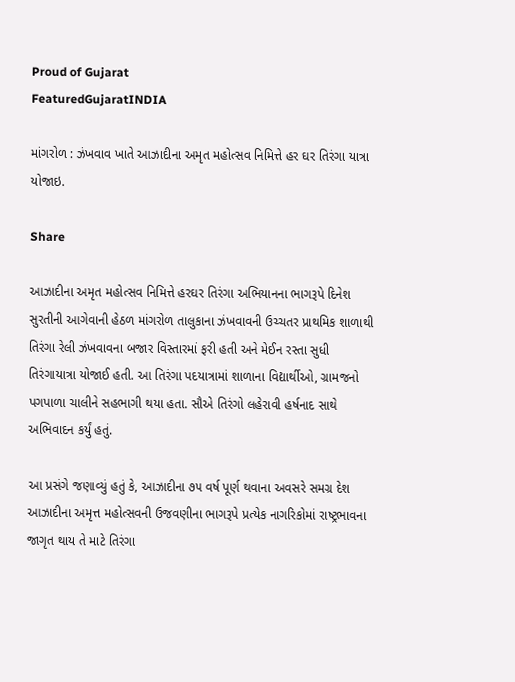Proud of Gujarat
FeaturedGujaratINDIA

માંગરોળ : ઝંખવાવ ખાતે આઝાદીના અમૃત મહોત્સવ નિમિત્તે હર ઘર તિરંગા યાત્રા યોજાઇ.

Share

આઝાદીના અમૃત મહોત્સવ નિમિત્તે હરઘર તિરંગા અભિયાનના ભાગરૂપે દિનેશ સુરતીની આગેવાની હેઠળ માંગરોળ તાલુકાના ઝંખવાવની ઉચ્ચતર પ્રાથમિક શાળાથી તિરંગા રેલી ઝંખવાવના બજાર વિસ્તારમાં ફરી હતી અને મેઈન રસ્તા સુધી તિરંગાયાત્રા યોજાઈ હતી. આ તિરંગા પદયાત્રામાં શાળાના વિદ્યાર્થીઓ, ગ્રામજનો પગપાળા ચાલીને સહભાગી થયા હતા. સૌએ તિરંગો લહેરાવી હર્ષનાદ સાથે અભિવાદન કર્યું હતું.

આ પ્રસંગે જણાવ્યું હતું કે, આઝાદીના ૭૫ વર્ષ પૂર્ણ થવાના અવસરે સમગ્ર દેશ આઝાદીના અમૃત્ત મહોત્સવની ઉજવણીના ભાગરૂપે પ્રત્યેક નાગરિકોમાં રાષ્ટ્રભાવના જાગૃત થાય તે માટે તિરંગા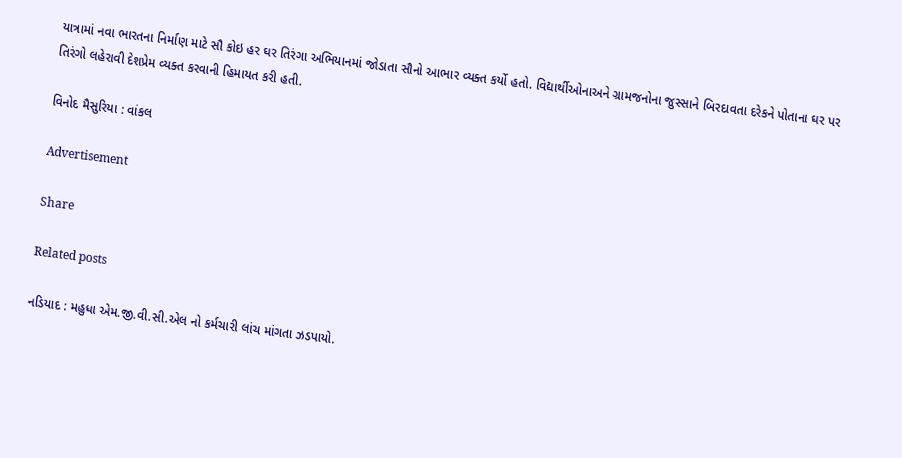યાત્રામાં નવા ભારતના નિર્માણ માટે સૌ કોઇ હર ઘર તિરંગા અભિયાનમાં જોડાતા સૌનો આભાર વ્યક્ત કર્યો હતો. વિદ્યાર્થીઓનાઅને ગ્રામજનોના જુસ્સાને બિરદાવતા દરેકને પોતાના ઘર પર તિરંગો લહેરાવી દેશપ્રેમ વ્યક્ત કરવાની હિમાયત કરી હતી.

વિનોદ મૈસુરિયા : વાંકલ

Advertisement

Share

Related posts

નડિયાદ : મહુધા એમ.જી.વી.સી.એલ નો કર્મચારી લાંચ માંગતા ઝડપાયો.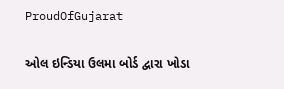ProudOfGujarat

ઓલ ઇન્ડિયા ઉલમા બોર્ડ દ્વારા ખોડા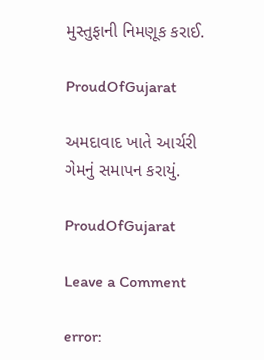મુસ્તુફાની નિમણૂક કરાઈ.

ProudOfGujarat

અમદાવાદ ખાતે આર્ચરી ગેમનું સમાપન કરાયું.

ProudOfGujarat

Leave a Comment

error: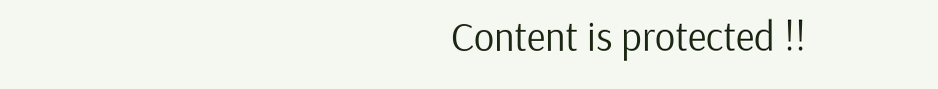Content is protected !!